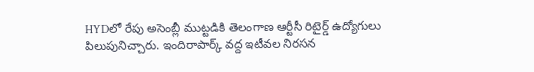HYDలో రేపు అసెంబ్లీ ముట్టడికి తెలంగాణ ఆర్టీసీ రిటైర్డ్ ఉద్యోగులు పిలుపునిచ్చారు. ఇందిరాపార్క్ వద్ద ఇటీవల నిరసన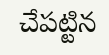చేపట్టిన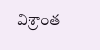విశ్రాంత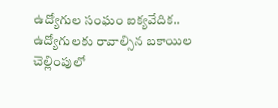ఉద్యోగుల సంఘం ఐక్యవేదిక.. ఉద్యోగులకు రావాల్సిన బకాయిల చెల్లింపులో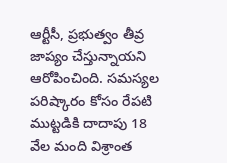ఆర్టీసీ, ప్రభుత్వం తీవ్ర జాప్యం చేస్తున్నాయని ఆరోపించింది. సమస్యల పరిష్కారం కోసం రేపటి ముట్టడికి దాదాపు 18 వేల మంది విశ్రాంత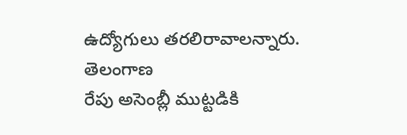ఉద్యోగులు తరలిరావాలన్నారు.
తెలంగాణ
రేపు అసెంబ్లీ ముట్టడికి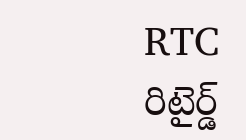RTC రిటైర్డ్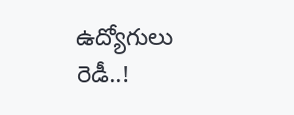ఉద్యోగులు రెడీ..!